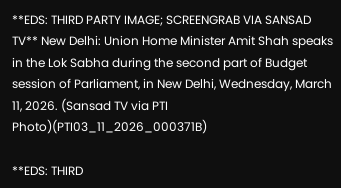**EDS: THIRD PARTY IMAGE; SCREENGRAB VIA SANSAD TV** New Delhi: Union Home Minister Amit Shah speaks in the Lok Sabha during the second part of Budget session of Parliament, in New Delhi, Wednesday, March 11, 2026. (Sansad TV via PTI Photo)(PTI03_11_2026_000371B)

**EDS: THIRD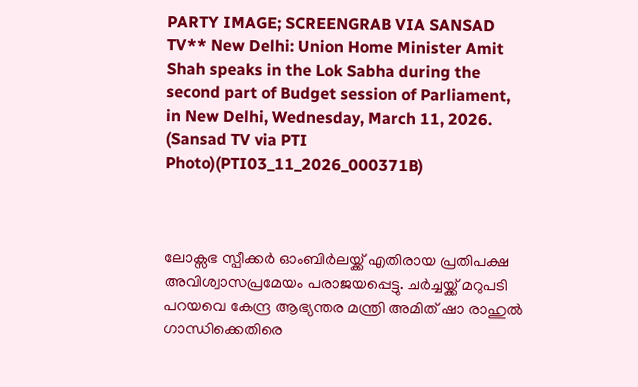PARTY IMAGE; SCREENGRAB VIA SANSAD TV** New Delhi: Union Home Minister Amit Shah speaks in the Lok Sabha during the second part of Budget session of Parliament, in New Delhi, Wednesday, March 11, 2026. (Sansad TV via PTI Photo)(PTI03_11_2026_000371B)



ലോക്സഭ സ്പീക്കര്‍ ഓംബിര്‍ലയ്ക്ക് എതിരായ പ്രതിപക്ഷ അവിശ്വാസപ്രമേയം പരാജയപ്പെട്ടു. ചര്‍ച്ചയ്ക്ക് മറുപടി പറയവെ കേന്ദ്ര ആഭ്യന്തര മന്ത്രി അമിത് ഷാ രാഹുല്‍ ഗാന്ധിക്കെതിരെ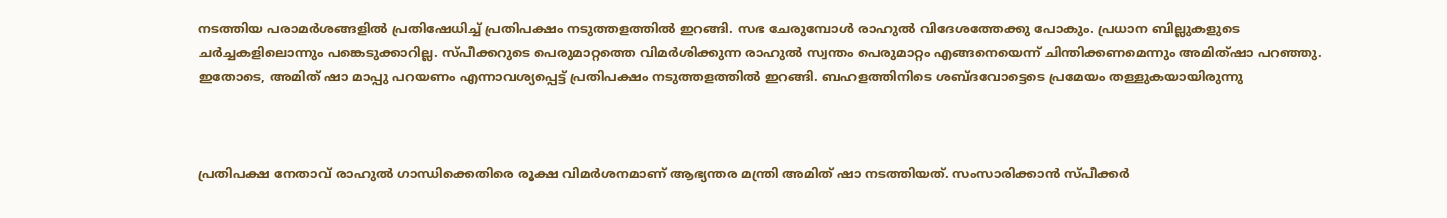നടത്തിയ പരാമര്‍ശങ്ങളില്‍ പ്രതിഷേധിച്ച് പ്രതിപക്ഷം നടുത്തളത്തില്‍ ഇറങ്ങി. സഭ ചേരുമ്പോള്‍ രാഹുല്‍ വിദേശത്തേക്കു പോകും. പ്രധാന ബില്ലുകളുടെ ചര്‍ച്ചകളിലൊന്നും പങ്കെടുക്കാറില്ല. സ്പീക്കറുടെ പെരുമാറ്റത്തെ വിമര്‍ശിക്കുന്ന രാഹുല്‍ സ്വന്തം പെരുമാറ്റം എങ്ങനെയെന്ന് ചിന്തിക്കണമെന്നും അമിത്ഷാ പറഞ്ഞു. ഇതോടെ, അമിത് ഷാ മാപ്പു പറയണം എന്നാവശ്യപ്പെട്ട് പ്രതിപക്ഷം നടുത്തളത്തില്‍ ഇറങ്ങി. ബഹളത്തിനിടെ ശബ്ദവോട്ടെടെ പ്രമേയം തള്ളുകയായിരുന്നു



പ്രതിപക്ഷ നേതാവ് രാഹുല്‍ ഗാന്ധിക്കെതിരെ രൂക്ഷ വിമര്‍ശനമാണ് ആഭ്യന്തര മന്ത്രി അമിത് ഷാ നടത്തിയത്. സംസാരിക്കാന്‍ സ്പീക്കര്‍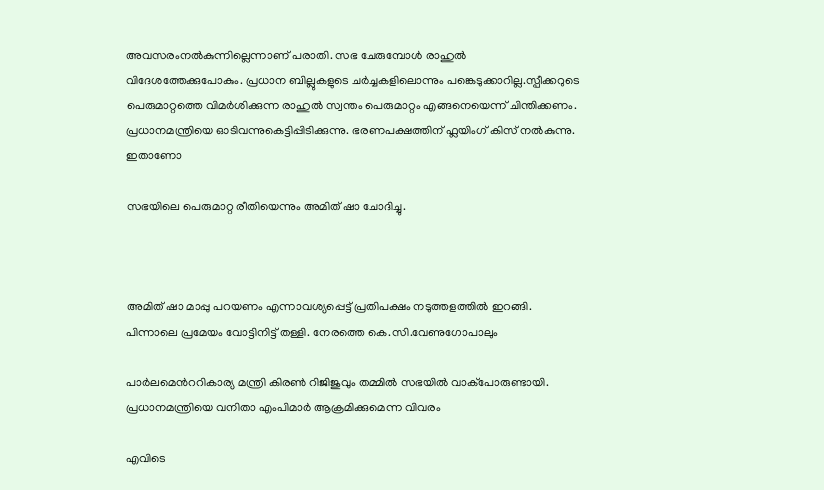അവസരംനല്‍കുന്നില്ലെന്നാണ് പരാതി. സഭ ചേരുമ്പോള്‍ രാഹുല്‍ വിദേശത്തേക്കുപോകും. പ്രധാന ബില്ലുകളുടെ ചര്‍ച്ചകളിലൊന്നും പങ്കെടുക്കാറില്ല.സ്പീക്കറുടെ പെരുമാറ്റത്തെ വിമര്‍ശിക്കുന്ന രാഹുല്‍ സ്വന്തം പെരുമാറ്റം എങ്ങനെയെന്ന് ചിന്തിക്കണം. പ്രധാനമന്ത്രിയെ ഓടിവന്നുകെട്ടിപ്പിടിക്കുന്നു. ഭരണപക്ഷത്തിന് ഫ്ലയിംഗ് കിസ് നല്‍കുന്നു. ഇതാണോ

സഭയിലെ പെരുമാറ്റ രീതിയെന്നും അമിത് ഷാ ചോദിച്ചു.



അമിത് ഷാ മാപ്പു പറയണം എന്നാവശ്യപ്പെട്ട് പ്രതിപക്ഷം നടുത്തളത്തില്‍ ഇറങ്ങി. പിന്നാലെ പ്രമേയം വോട്ടിനിട്ട് തള്ളി. നേരത്തെ കെ.സി.വേണുഗോപാലും

പാര്‍ലമെന്‍ററികാര്യ മന്ത്രി കിരണ്‍ റിജിജുവും തമ്മില്‍ സഭയില്‍ വാക്പോരുണ്ടായി. പ്രധാനമന്ത്രിയെ വനിതാ എംപിമാര്‍ ആക്രമിക്കുമെന്ന വിവരം

എവിടെ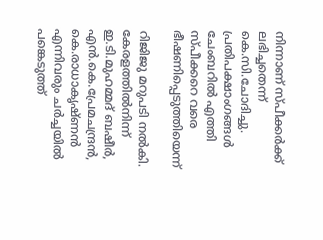നിന്നാണ് സ്പീക്കര്‍ക്ക് ലഭിച്ചതെന്ന് കെ.സി.ചോദിച്ചു. പ്രതിപക്ഷാംഗങ്ങള്‍ ചേംബറില്‍ എത്തി സ്പീക്കറെ വരെ ഭീഷണിപ്പെടുത്തിയെന്ന്

റിജിജു മറുപടി നല്‍കി. കേരളത്തില്‍നിന്ന് ഇ.ടി.മുഹമ്മദ് ബഷീര്‍, എന്‍.കെ.പ്രേമചന്ദ്രന്‍, കെ.രാധാകൃഷ്ണന്‍ എന്നിവരും ചര്‍ച്ചയില്‍ പങ്കെടുത്ത്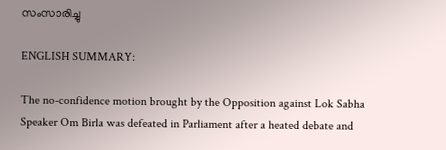സംസാരിച്ചു

ENGLISH SUMMARY:

The no-confidence motion brought by the Opposition against Lok Sabha Speaker Om Birla was defeated in Parliament after a heated debate and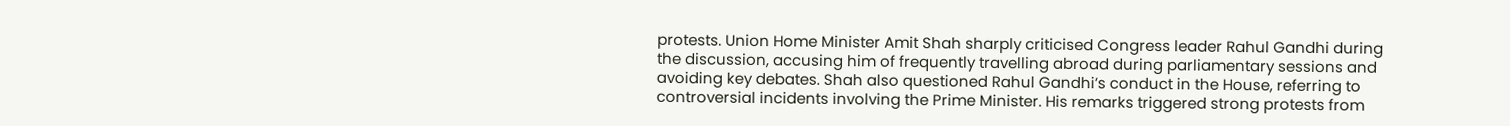protests. Union Home Minister Amit Shah sharply criticised Congress leader Rahul Gandhi during the discussion, accusing him of frequently travelling abroad during parliamentary sessions and avoiding key debates. Shah also questioned Rahul Gandhi’s conduct in the House, referring to controversial incidents involving the Prime Minister. His remarks triggered strong protests from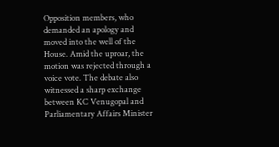Opposition members, who demanded an apology and moved into the well of the House. Amid the uproar, the motion was rejected through a voice vote. The debate also witnessed a sharp exchange between KC Venugopal and Parliamentary Affairs Minister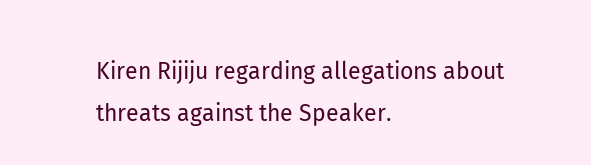Kiren Rijiju regarding allegations about threats against the Speaker.